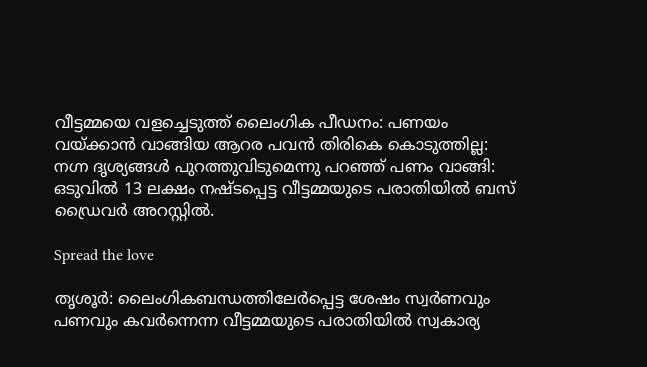വീട്ടമ്മയെ വളച്ചെടുത്ത് ലൈംഗിക പീഡനം: പണയം വയ്ക്കാൻ വാങ്ങിയ ആറര പവൻ തിരികെ കൊടുത്തില്ല: നഗ്ന ദൃശ്യങ്ങൾ പുറത്തുവിടുമെന്നു പറഞ്ഞ് പണം വാങ്ങി: ഒടുവിൽ 13 ലക്ഷം നഷ്ടപ്പെട്ട വീട്ടമ്മയുടെ പരാതിയിൽ ബസ് ഡ്രൈവർ അറസ്റ്റിൽ.

Spread the love

തൃശൂർ: ലൈംഗികബന്ധത്തിലേർപ്പെട്ട ശേഷം സ്വർണവും പണവും കവർന്നെന്ന വീട്ടമ്മയുടെ പരാതിയില്‍ സ്വകാര്യ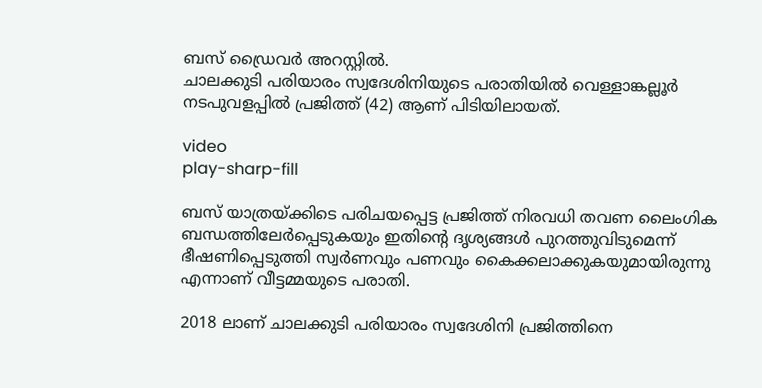ബസ് ഡ്രൈവർ അറസ്റ്റില്‍.
ചാലക്കുടി പരിയാരം സ്വദേശിനിയുടെ പരാതിയില്‍ വെള്ളാങ്കല്ലൂർ നടപുവളപ്പില്‍ പ്രജിത്ത് (42) ആണ് പിടിയിലായത്.

video
play-sharp-fill

ബസ് യാത്രയ്ക്കിടെ പരിചയപ്പെട്ട പ്രജിത്ത് നിരവധി തവണ ലൈംഗിക ബന്ധത്തിലേർപ്പെടുകയും ഇതിന്റെ ദൃശ്യങ്ങള്‍ പുറത്തുവിടുമെന്ന് ഭീഷണിപ്പെടുത്തി സ്വർണവും പണവും കൈക്കലാക്കുകയുമായിരുന്നു എന്നാണ് വീട്ടമ്മയുടെ പരാതി.

2018 ലാണ് ചാലക്കുടി പരിയാരം സ്വദേശിനി പ്രജിത്തിനെ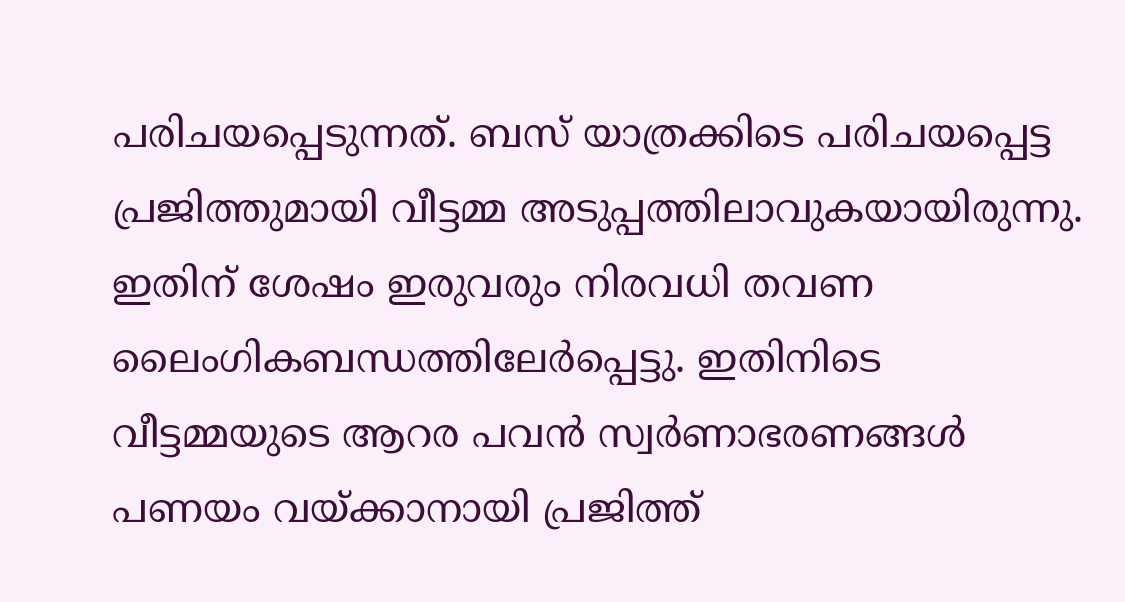പരിചയപ്പെടുന്നത്. ബസ് യാത്രക്കിടെ പരിചയപ്പെട്ട പ്രജിത്തുമായി വീട്ടമ്മ അടുപ്പത്തിലാവുകയായിരുന്നു. ഇതിന് ശേഷം ഇരുവരും നിരവധി തവണ ലൈംഗികബന്ധത്തിലേർപ്പെട്ടു. ഇതിനിടെ വീട്ടമ്മയുടെ ആറര പവൻ സ്വർണാഭരണങ്ങള്‍ പണയം വയ്ക്കാനായി പ്രജിത്ത്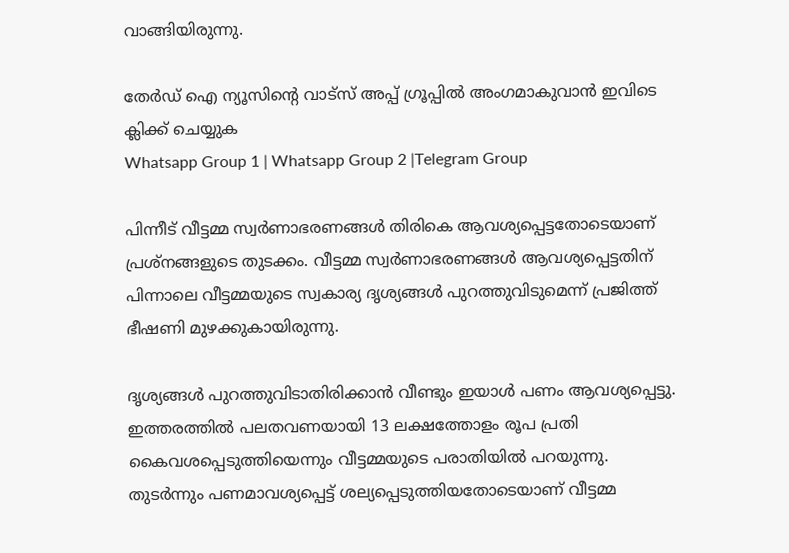വാങ്ങിയിരുന്നു.

തേർഡ് ഐ ന്യൂസിന്റെ വാട്സ് അപ്പ് ഗ്രൂപ്പിൽ അംഗമാകുവാൻ ഇവിടെ ക്ലിക്ക് ചെയ്യുക
Whatsapp Group 1 | Whatsapp Group 2 |Telegram Group

പിന്നീട് വീട്ടമ്മ സ്വർണാഭരണങ്ങള്‍ തിരികെ ആവശ്യപ്പെട്ടതോടെയാണ് പ്രശ്നങ്ങളുടെ തുടക്കം. വീട്ടമ്മ സ്വർണാഭരണങ്ങള്‍ ആവശ്യപ്പെട്ടതിന് പിന്നാലെ വീട്ടമ്മയുടെ സ്വകാര്യ ദൃശ്യങ്ങള്‍ പുറത്തുവിടുമെന്ന് പ്രജിത്ത് ഭീഷണി മുഴക്കുകായിരുന്നു.

ദൃശ്യങ്ങള്‍ പുറത്തുവിടാതിരിക്കാൻ വീണ്ടും ഇയാള്‍ പണം ആവശ്യപ്പെട്ടു. ഇത്തരത്തില്‍ പലതവണയായി 13 ലക്ഷത്തോളം രൂപ പ്രതി കൈവശപ്പെടുത്തിയെന്നും വീട്ടമ്മയുടെ പരാതിയില്‍ പറയുന്നു. തുടർന്നും പണമാവശ്യപ്പെട്ട് ശല്യപ്പെടുത്തിയതോടെയാണ് വീട്ടമ്മ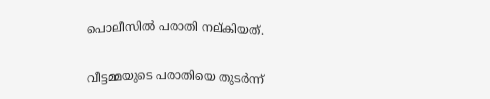പൊലീസില്‍ പരാതി നല്കിയത്.

വീട്ടമ്മയുടെ പരാതിയെ തുടർന്ന്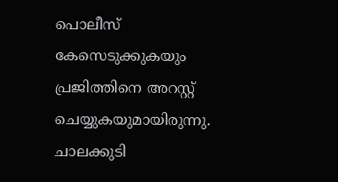പൊലീസ് കേസെടുക്കുകയും പ്രജിത്തിനെ അറസ്റ്റ് ചെയ്യുകയുമായിരുന്നു. ചാലക്കുടി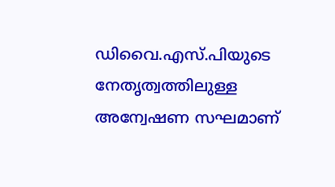ഡിവൈ.എസ്.പിയുടെ നേതൃത്വത്തിലുള്ള അന്വേഷണ സഘമാണ്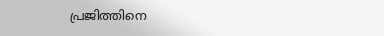പ്രജിത്തിനെ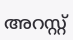അറസ്റ്റ്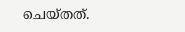ചെയ്തത്.